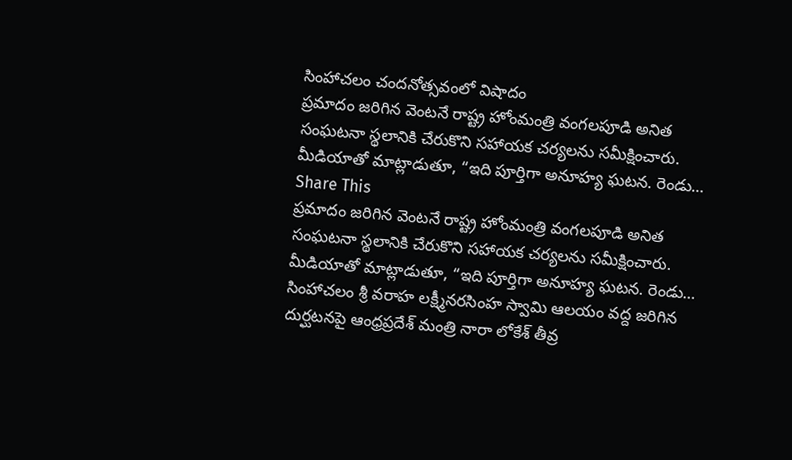సింహాచలం చందనోత్సవంలో విషాదం
ప్రమాదం జరిగిన వెంటనే రాష్ట్ర హోంమంత్రి వంగలపూడి అనిత సంఘటనా స్థలానికి చేరుకొని సహాయక చర్యలను సమీక్షించారు. మీడియాతో మాట్లాడుతూ, “ఇది పూర్తిగా అనూహ్య ఘటన. రెండు…
Share This
ప్రమాదం జరిగిన వెంటనే రాష్ట్ర హోంమంత్రి వంగలపూడి అనిత సంఘటనా స్థలానికి చేరుకొని సహాయక చర్యలను సమీక్షించారు. మీడియాతో మాట్లాడుతూ, “ఇది పూర్తిగా అనూహ్య ఘటన. రెండు…
సింహాచలం శ్రీ వరాహ లక్ష్మీనరసింహ స్వామి ఆలయం వద్ద జరిగిన దుర్ఘటనపై ఆంధ్రప్రదేశ్ మంత్రి నారా లోకేశ్ తీవ్ర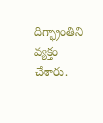దిగ్భ్రాంతిని వ్యక్తం చేశారు.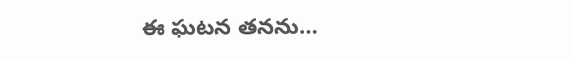ఈ ఘటన తనను…